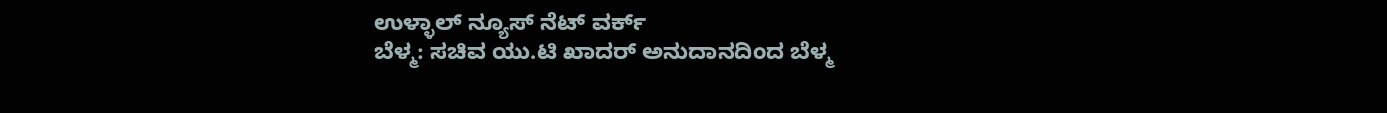ಉಳ್ಳಾಲ್ ನ್ಯೂಸ್ ನೆಟ್ ವರ್ಕ್
ಬೆಳ್ಮ: ಸಚಿವ ಯು.ಟಿ ಖಾದರ್ ಅನುದಾನದಿಂದ ಬೆಳ್ಮ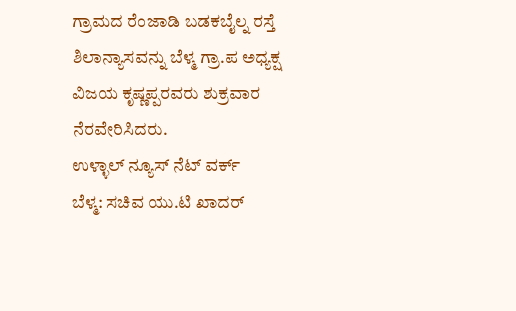ಗ್ರಾಮದ ರೆಂಜಾಡಿ ಬಡಕಬೈಲ್ನ ರಸ್ತೆ ಶಿಲಾನ್ಯಾಸವನ್ನು ಬೆಳ್ಮ ಗ್ರಾ.ಪ ಅಧ್ಯಕ್ಷ ವಿಜಯ ಕೃಷ್ಣಪ್ಪರವರು ಶುಕ್ರವಾರ ನೆರವೇರಿಸಿದರು.
ಉಳ್ಳಾಲ್ ನ್ಯೂಸ್ ನೆಟ್ ವರ್ಕ್
ಬೆಳ್ಮ: ಸಚಿವ ಯು.ಟಿ ಖಾದರ್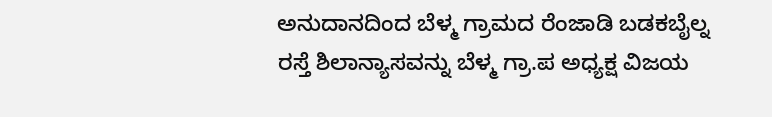ಅನುದಾನದಿಂದ ಬೆಳ್ಮ ಗ್ರಾಮದ ರೆಂಜಾಡಿ ಬಡಕಬೈಲ್ನ ರಸ್ತೆ ಶಿಲಾನ್ಯಾಸವನ್ನು ಬೆಳ್ಮ ಗ್ರಾ.ಪ ಅಧ್ಯಕ್ಷ ವಿಜಯ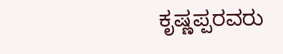ಕೃಷ್ಣಪ್ಪರವರು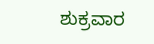ಶುಕ್ರವಾರ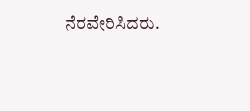ನೆರವೇರಿಸಿದರು.